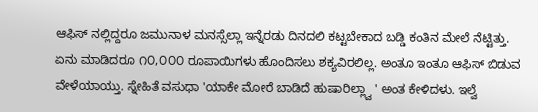ಆಫಿಸ್ ನಲ್ಲಿದ್ದರೂ ಜಮುನಾಳ ಮನಸ್ಸೆಲ್ಲಾ ಇನ್ನೆರಡು ದಿನದಲಿ ಕಟ್ಟಬೇಕಾದ ಬಡ್ಡಿ ಕಂತಿನ ಮೇಲೆ ನೆಟ್ಟಿತ್ತು. ಏನು ಮಾಡಿದರೂ ೧೦,೦೦೦ ರೂಪಾಯಿಗಳು ಹೊಂದಿಸಲು ಶಕ್ಯವಿರಲಿಲ್ಲ. ಅಂತೂ ಇಂತೂ ಆಫಿಸ್ ಬಿಡುವ ವೇಳೆಯಾಯ್ತು. ಸ್ನೇಹಿತೆ ವಸುಧಾ 'ಯಾಕೇ ಮೋರೆ ಬಾಡಿದೆ ಹುಷಾರಿಲ್ಲ್ವಾ ' ಅಂತ ಕೇಳಿದಳು. ಇಲ್ವೆ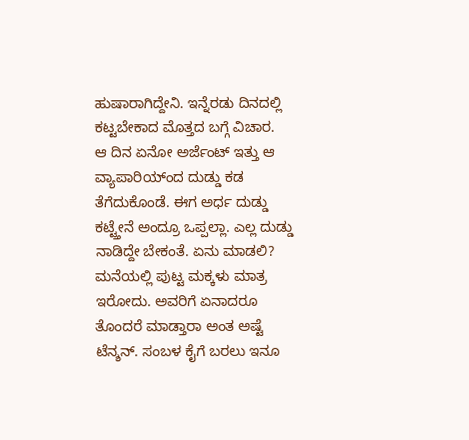ಹುಷಾರಾಗಿದ್ದೇನಿ. ಇನ್ನೆರಡು ದಿನದಲ್ಲಿ ಕಟ್ಟಬೇಕಾದ ಮೊತ್ತದ ಬಗ್ಗೆ ವಿಚಾರ.
ಆ ದಿನ ಏನೋ ಅರ್ಜೆಂಟ್ ಇತ್ತು ಆ ವ್ಯಾಪಾರಿಯ್ಂದ ದುಡ್ಡು ಕಡ ತೆಗೆದುಕೊಂಡೆ. ಈಗ ಅರ್ಧ ದುಡ್ಡು ಕಟ್ಟ್ತೇನೆ ಅಂದ್ರೂ ಒಪ್ಪಲ್ಲಾ. ಎಲ್ಲ ದುಡ್ಡು ನಾಡಿದ್ದೇ ಬೇಕಂತೆ. ಏನು ಮಾಡಲಿ? ಮನೆಯಲ್ಲಿ ಪುಟ್ಟ ಮಕ್ಕಳು ಮಾತ್ರ ಇರೋದು. ಅವರಿಗೆ ಏನಾದರೂ ತೊಂದರೆ ಮಾಡ್ತಾರಾ ಅಂತ ಅಷ್ಟೆ ಟೆನ್ಶನ್. ಸಂಬಳ ಕೈಗೆ ಬರಲು ಇನೂ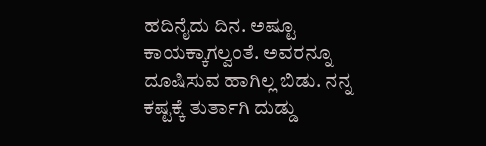ಹದಿನೈದು ದಿನ. ಅಷ್ಟೂ ಕಾಯಕ್ಕಾಗಲ್ವಂತೆ. ಅವರನ್ನೂ ದೂಷಿಸುವ ಹಾಗಿಲ್ಲ ಬಿಡು. ನನ್ನ ಕಷ್ಟಕ್ಕೆ ತುರ್ತಾಗಿ ದುಡ್ಡು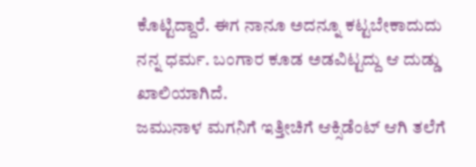ಕೊಟ್ಟಿದ್ದಾರೆ. ಈಗ ನಾನೂ ಅದನ್ನೂ ಕಟ್ಟಬೇಕಾದುದು ನನ್ನ ಧರ್ಮ. ಬಂಗಾರ ಕೂಡ ಅಡವಿಟ್ಟದ್ದು ಆ ದುಡ್ಡು ಖಾಲಿಯಾಗಿದೆ.
ಜಮುನಾಳ ಮಗನಿಗೆ ಇತ್ತೀಚಿಗೆ ಆಕ್ಸಿಡೆಂಟ್ ಆಗಿ ತಲೆಗೆ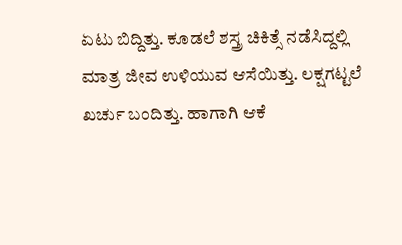ಏಟು ಬಿದ್ದಿತ್ತು. ಕೂಡಲೆ ಶಸ್ತ್ರ ಚಿಕಿತ್ಸೆ ನಡೆಸಿದ್ದಲ್ಲಿ ಮಾತ್ರ ಜೀವ ಉಳಿಯುವ ಆಸೆಯಿತ್ತು. ಲಕ್ಷಗಟ್ಟಲೆ ಖರ್ಚು ಬಂದಿತ್ತು. ಹಾಗಾಗಿ ಆಕೆ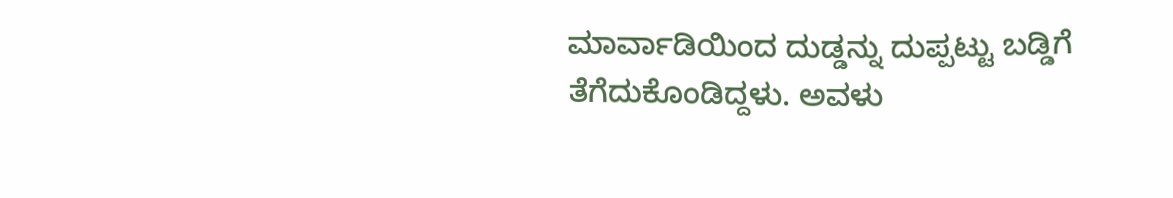ಮಾರ್ವಾಡಿಯಿಂದ ದುಡ್ಡನ್ನು ದುಪ್ಪಟ್ಟು ಬಡ್ಡಿಗೆ ತೆಗೆದುಕೊಂಡಿದ್ದಳು. ಅವಳು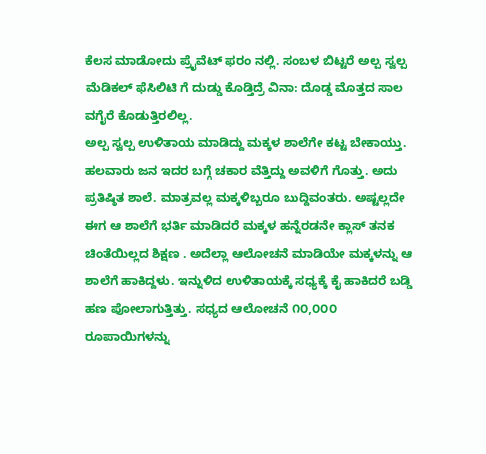ಕೆಲಸ ಮಾಡೋದು ಪ್ರೈವೆಟ್ ಫರಂ ನಲ್ಲಿ. ಸಂಬಳ ಬಿಟ್ಟರೆ ಅಲ್ಪ ಸ್ವಲ್ಪ ಮೆಡಿಕಲ್ ಫೆಸಿಲಿಟಿ ಗೆ ದುಡ್ಡು ಕೊಡ್ತಿದ್ರೆ ವಿನಾ: ದೊಡ್ಡ ಮೊತ್ತದ ಸಾಲ ವಗೈರೆ ಕೊಡುತ್ತಿರಲಿಲ್ಲ.
ಅಲ್ಪ ಸ್ವಲ್ಪ ಉಳಿತಾಯ ಮಾಡಿದ್ದು ಮಕ್ಕಳ ಶಾಲೆಗೇ ಕಟ್ಟ ಬೇಕಾಯ್ತು. ಹಲವಾರು ಜನ ಇದರ ಬಗ್ಗೆ ಚಕಾರ ವೆತ್ತಿದ್ದು ಅವಳಿಗೆ ಗೊತ್ತು. ಅದು ಪ್ರತಿಷ್ಠಿತ ಶಾಲೆ. ಮಾತ್ರವಲ್ಲ ಮಕ್ಕಳಿಬ್ಬರೂ ಬುದ್ದಿವಂತರು. ಅಷ್ಟಲ್ಲದೇ ಈಗ ಆ ಶಾಲೆಗೆ ಭರ್ತಿ ಮಾಡಿದರೆ ಮಕ್ಕಳ ಹನ್ನೆರಡನೇ ಕ್ಲಾಸ್ ತನಕ ಚಿಂತೆಯಿಲ್ಲದ ಶಿಕ್ಷಣ . ಅದೆಲ್ಲಾ ಆಲೋಚನೆ ಮಾಡಿಯೇ ಮಕ್ಕಳನ್ನು ಆ ಶಾಲೆಗೆ ಹಾಕಿದ್ದಳು. ಇನ್ನುಳಿದ ಉಳಿತಾಯಕ್ಕೆ ಸಧ್ಯಕ್ಕೆ ಕೈ ಹಾಕಿದರೆ ಬಡ್ಡಿ ಹಣ ಪೋಲಾಗುತ್ತಿತ್ತು. ಸಧ್ಯದ ಆಲೋಚನೆ ೧೦,೦೦೦ ರೂಪಾಯಿಗಳನ್ನು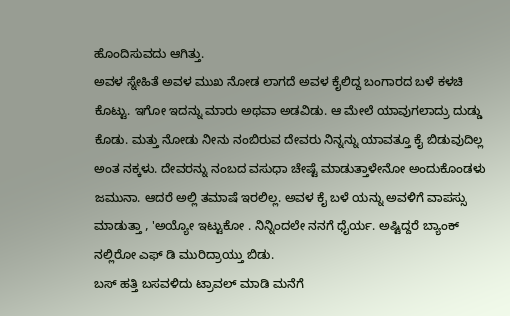ಹೊಂದಿಸುವದು ಆಗಿತ್ತು.
ಅವಳ ಸ್ನೇಹಿತೆ ಅವಳ ಮುಖ ನೋಡ ಲಾಗದೆ ಅವಳ ಕೈಲಿದ್ದ ಬಂಗಾರದ ಬಳೆ ಕಳಚಿ ಕೊಟ್ಟು. ಇಗೋ ಇದನ್ನು ಮಾರು ಅಥವಾ ಅಡವಿಡು. ಆ ಮೇಲೆ ಯಾವುಗಲಾದ್ರು ದುಡ್ಡು ಕೊಡು. ಮತ್ತು ನೋಡು ನೀನು ನಂಬಿರುವ ದೇವರು ನಿನ್ನನ್ನು ಯಾವತ್ತೂ ಕೈ ಬಿಡುವುದಿಲ್ಲ ಅಂತ ನಕ್ಕಳು. ದೇವರನ್ನು ನಂಬದ ವಸುಧಾ ಚೇಷ್ಟೆ ಮಾಡುತ್ತಾಳೇನೋ ಅಂದುಕೊಂಡಳು ಜಮುನಾ. ಆದರೆ ಅಲ್ಲಿ ತಮಾಷೆ ಇರಲಿಲ್ಲ. ಅವಳ ಕೈ ಬಳೆ ಯನ್ನು ಅವಳಿಗೆ ವಾಪಸ್ಸು ಮಾಡುತ್ತಾ , 'ಅಯ್ಯೋ ಇಟ್ಟುಕೋ . ನಿನ್ನಿಂದಲೇ ನನಗೆ ಧೈರ್ಯ. ಅಷ್ಟಿದ್ದರೆ ಬ್ಯಾಂಕ್ ನಲ್ಲಿರೋ ಎಫ್ ಡಿ ಮುರಿದ್ರಾಯ್ತು ಬಿಡು.
ಬಸ್ ಹತ್ತಿ ಬಸವಳಿದು ಟ್ರಾವಲ್ ಮಾಡಿ ಮನೆಗೆ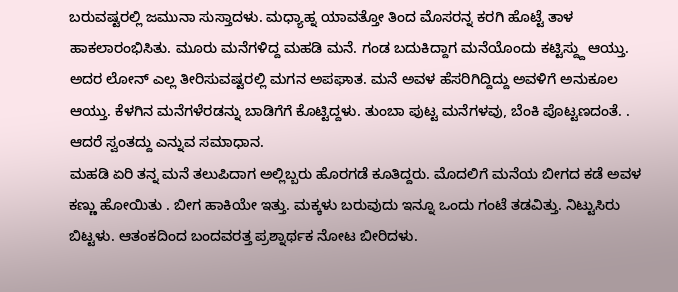ಬರುವಷ್ಟರಲ್ಲಿ ಜಮುನಾ ಸುಸ್ತಾದಳು. ಮಧ್ಯಾಹ್ನ ಯಾವತ್ತೋ ತಿಂದ ಮೊಸರನ್ನ ಕರಗಿ ಹೊಟ್ಟೆ ತಾಳ ಹಾಕಲಾರಂಭಿಸಿತು. ಮೂರು ಮನೆಗಳಿದ್ದ ಮಹಡಿ ಮನೆ. ಗಂಡ ಬದುಕಿದ್ದಾಗ ಮನೆಯೊಂದು ಕಟ್ಟಿಸ್ದ್ದು ಆಯ್ತು. ಅದರ ಲೋನ್ ಎಲ್ಲ ತೀರಿಸುವಷ್ಟರಲ್ಲಿ ಮಗನ ಅಪಘಾತ. ಮನೆ ಅವಳ ಹೆಸರಿಗಿದ್ದಿದ್ದು ಅವಳಿಗೆ ಅನುಕೂಲ ಆಯ್ತು. ಕೆಳಗಿನ ಮನೆಗಳೆರಡನ್ನು ಬಾಡಿಗೆಗೆ ಕೊಟ್ಟಿದ್ದಳು. ತುಂಬಾ ಪುಟ್ಟ ಮನೆಗಳವು, ಬೆಂಕಿ ಪೊಟ್ಟಣದಂತೆ. . ಆದರೆ ಸ್ವಂತದ್ದು ಎನ್ನುವ ಸಮಾಧಾನ.
ಮಹಡಿ ಏರಿ ತನ್ನ ಮನೆ ತಲುಪಿದಾಗ ಅಲ್ಲಿಬ್ಬರು ಹೊರಗಡೆ ಕೂತಿದ್ದರು. ಮೊದಲಿಗೆ ಮನೆಯ ಬೀಗದ ಕಡೆ ಅವಳ ಕಣ್ಣು ಹೋಯಿತು . ಬೀಗ ಹಾಕಿಯೇ ಇತ್ತು. ಮಕ್ಕಳು ಬರುವುದು ಇನ್ನೂ ಒಂದು ಗಂಟೆ ತಡವಿತ್ತು. ನಿಟ್ಟುಸಿರು ಬಿಟ್ಟಳು. ಆತಂಕದಿಂದ ಬಂದವರತ್ತ ಪ್ರಶ್ನಾರ್ಥಕ ನೋಟ ಬೀರಿದಳು.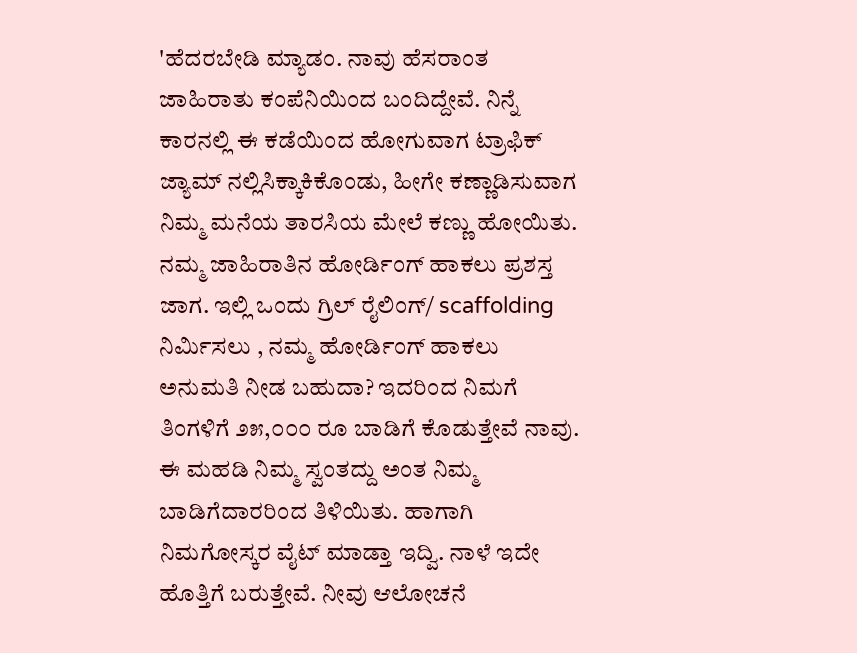'ಹೆದರಬೇಡಿ ಮ್ಯಾಡಂ. ನಾವು ಹೆಸರಾಂತ ಜಾಹಿರಾತು ಕಂಪೆನಿಯಿಂದ ಬಂದಿದ್ದೇವೆ. ನಿನ್ನೆ ಕಾರನಲ್ಲಿ ಈ ಕಡೆಯಿಂದ ಹೋಗುವಾಗ ಟ್ರಾಫಿಕ್ ಜ್ಯಾಮ್ ನಲ್ಲಿಸಿಕ್ಕಾಕಿಕೊಂಡು, ಹೀಗೇ ಕಣ್ಣಾಡಿಸುವಾಗ ನಿಮ್ಮ ಮನೆಯ ತಾರಸಿಯ ಮೇಲೆ ಕಣ್ಣು ಹೋಯಿತು. ನಮ್ಮ ಜಾಹಿರಾತಿನ ಹೋರ್ಡಿಂಗ್ ಹಾಕಲು ಪ್ರಶಸ್ತ ಜಾಗ. ಇಲ್ಲಿ ಒಂದು ಗ್ರಿಲ್ ರೈಲಿಂಗ್/ scaffolding ನಿರ್ಮಿಸಲು , ನಮ್ಮ ಹೋರ್ಡಿಂಗ್ ಹಾಕಲು ಅನುಮತಿ ನೀಡ ಬಹುದಾ? ಇದರಿಂದ ನಿಮಗೆ ತಿಂಗಳಿಗೆ ೨೫,೦೦೦ ರೂ ಬಾಡಿಗೆ ಕೊಡುತ್ತೇವೆ ನಾವು. ಈ ಮಹಡಿ ನಿಮ್ಮ ಸ್ವಂತದ್ದು ಅಂತ ನಿಮ್ಮ ಬಾಡಿಗೆದಾರರಿಂದ ತಿಳಿಯಿತು. ಹಾಗಾಗಿ ನಿಮಗೋಸ್ಕರ ವೈಟ್ ಮಾಡ್ತಾ ಇದ್ವಿ. ನಾಳೆ ಇದೇ ಹೊತ್ತಿಗೆ ಬರುತ್ತೇವೆ. ನೀವು ಆಲೋಚನೆ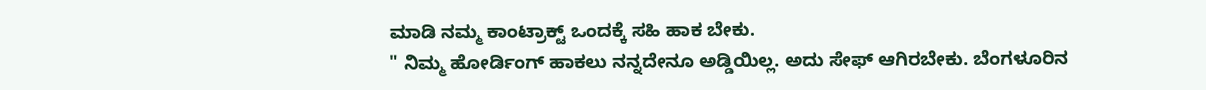ಮಾಡಿ ನಮ್ಮ ಕಾಂಟ್ರಾಕ್ಟ್ ಒಂದಕ್ಕೆ ಸಹಿ ಹಾಕ ಬೇಕು.
" ನಿಮ್ಮ ಹೋರ್ಡಿಂಗ್ ಹಾಕಲು ನನ್ನದೇನೂ ಅಡ್ಡಿಯಿಲ್ಲ. ಅದು ಸೇಫ್ ಆಗಿರಬೇಕು. ಬೆಂಗಳೂರಿನ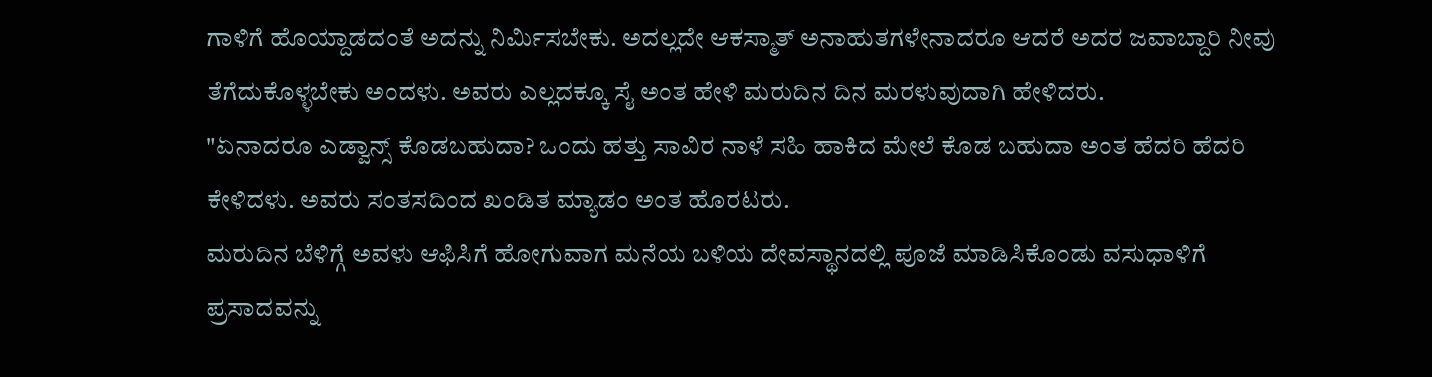ಗಾಳಿಗೆ ಹೊಯ್ದಾಡದಂತೆ ಅದನ್ನು ನಿರ್ಮಿಸಬೇಕು. ಅದಲ್ಲದೇ ಆಕಸ್ಮಾತ್ ಅನಾಹುತಗಳೇನಾದರೂ ಆದರೆ ಅದರ ಜವಾಬ್ದಾರಿ ನೀವು ತೆಗೆದುಕೊಳ್ಳಬೇಕು ಅಂದಳು. ಅವರು ಎಲ್ಲದಕ್ಕೂ ಸೈ ಅಂತ ಹೇಳಿ ಮರುದಿನ ದಿನ ಮರಳುವುದಾಗಿ ಹೇಳಿದರು.
"ಏನಾದರೂ ಎಡ್ವಾನ್ಸ್ ಕೊಡಬಹುದಾ? ಒಂದು ಹತ್ತು ಸಾವಿರ ನಾಳೆ ಸಹಿ ಹಾಕಿದ ಮೇಲೆ ಕೊಡ ಬಹುದಾ ಅಂತ ಹೆದರಿ ಹೆದರಿ ಕೇಳಿದಳು. ಅವರು ಸಂತಸದಿಂದ ಖಂಡಿತ ಮ್ಯಾಡಂ ಅಂತ ಹೊರಟರು.
ಮರುದಿನ ಬೆಳಿಗ್ಗೆ ಅವಳು ಆಫಿಸಿಗೆ ಹೋಗುವಾಗ ಮನೆಯ ಬಳಿಯ ದೇವಸ್ಥಾನದಲ್ಲಿ ಪೂಜೆ ಮಾಡಿಸಿಕೊಂಡು ವಸುಧಾಳಿಗೆ ಪ್ರಸಾದವನ್ನು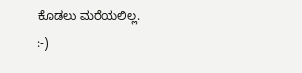ಕೊಡಲು ಮರೆಯಲಿಲ್ಲ.
:-)